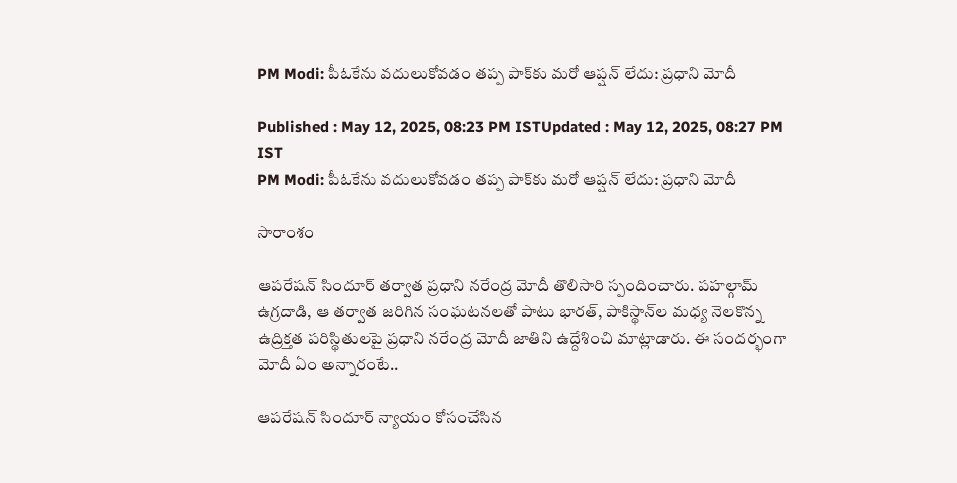PM Modi: పీఓకేను వ‌దులుకోవ‌డం త‌ప్ప పాక్‌కు మ‌రో ఆప్ష‌న్ లేదు: ప్ర‌ధాని మోదీ

Published : May 12, 2025, 08:23 PM ISTUpdated : May 12, 2025, 08:27 PM IST
PM Modi: పీఓకేను వ‌దులుకోవ‌డం త‌ప్ప పాక్‌కు మ‌రో ఆప్ష‌న్ లేదు: ప్ర‌ధాని మోదీ

సారాంశం

ఆప‌రేష‌న్ సిందూర్ త‌ర్వాత ప్ర‌ధాని న‌రేంద్ర మోదీ తొలిసారి స్పందించారు. ప‌హ‌ల్గామ్ ఉగ్ర‌దాడి, ఆ త‌ర్వాత జ‌రిగిన సంఘ‌ట‌న‌లతో పాటు భార‌త్, పాకిస్థాన్‌ల మ‌ధ్య నెల‌కొన్న ఉద్రిక్త‌త ప‌రిస్థితుల‌పై ప్రధాని న‌రేంద్ర మోదీ జాతిని ఉద్దేశించి మాట్లాడారు. ఈ సంద‌ర్భంగా మోదీ ఏం అన్నారంటే..

ఆపరేషన్ సిందూర్ న్యాయం కోసంచేసిన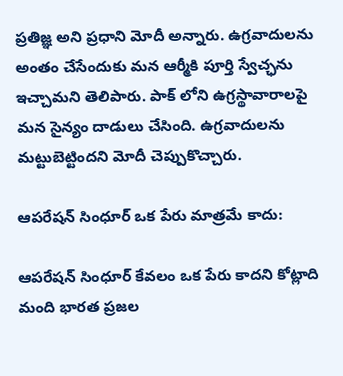ప్రతిజ్ఞ అని ప్రధాని మోదీ అన్నారు. ఉగ్రవాదులను అంతం చేసేందుకు మన ఆర్మీకి పూర్తి స్వేచ్ఛను ఇచ్చామని తెలిపారు. పాక్ లోని ఉగ్రస్థావారాలపై మన సైన్యం దాడులు చేసింది. ఉగ్రవాదులను మట్టుబెట్టిందని మోదీ చెప్పుకొచ్చారు.

ఆపరేషన్ సింధూర్ ఒక పేరు మాత్ర‌మే కాదు:

ఆపరేషన్ సింధూర్ కేవలం ఒక పేరు కాదని కోట్లాది మంది భారత ప్రజల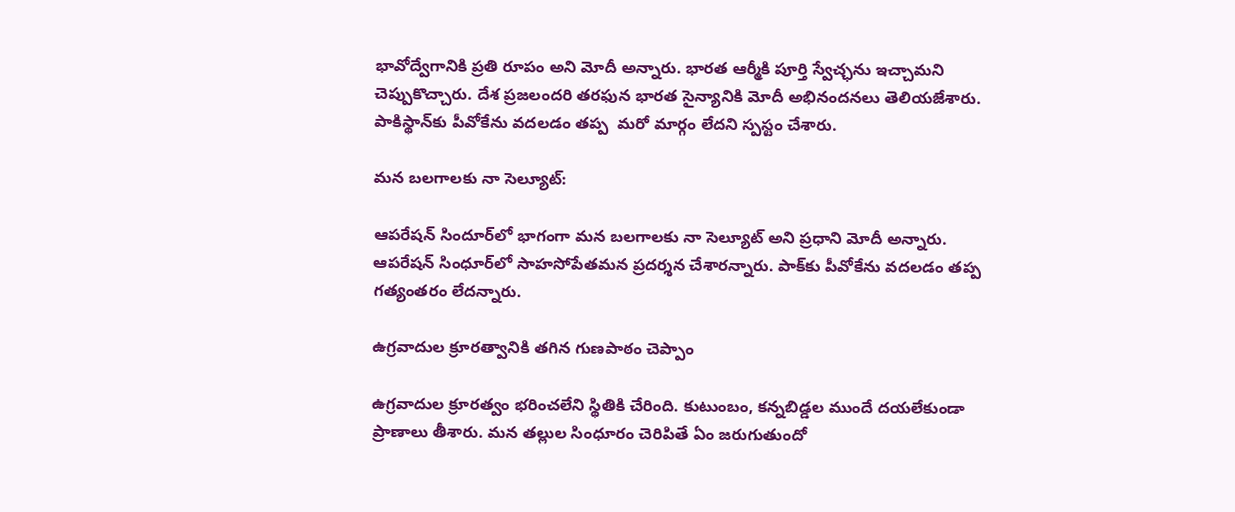భావోద్వేగానికి ప్రతి రూపం అని మోదీ అన్నారు. భారత ఆర్మీకి పూర్తి స్వేచ్ఛను ఇచ్చామ‌ని చెప్పుకొచ్చారు. దేశ ప్రజలందరి తరఫున భారత సైన్యానికి మోదీ అభినందనలు తెలియ‌జేశారు. పాకిస్థాన్‌కు పీవోకేను వదలడం తప్ప  మరో మార్గం లేదని స్ప‌స్టం చేశారు.

మన బలగాలకు నా సెల్యూట్‌:

ఆపరేషన్ సిందూర్‌లో భాగంగా మన బలగాలకు నా సెల్యూట్‌ అని ప్రధాని మోదీ అన్నారు. ఆపరేషన్‌ సింధూర్‌లో సాహసోపేతమన ప్రదర్శన చేశారన్నారు. పాక్‌కు పీవోకేను వదలడం తప్ప గత్యంతరం లేదన్నారు.

ఉగ్రవాదుల క్రూరత్వానికి తగిన గుణపాఠం చెప్పాం

ఉగ్రవాదుల క్రూరత్వం భరించలేని స్థితికి చేరింది. కుటుంబం, కన్నబిడ్డల ముందే దయలేకుండా ప్రాణాలు తీశారు. మన తల్లుల సింధూరం చెరిపితే ఏం జరుగుతుందో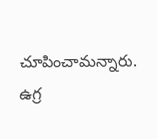చూపించామన్నారు. ఉగ్ర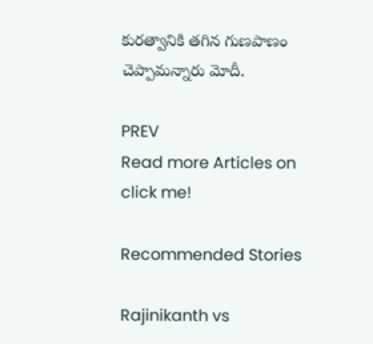కురత్వానికి తగిన గుణపాణం చెప్పామన్నారు మోదీ.

PREV
Read more Articles on
click me!

Recommended Stories

Rajinikanth vs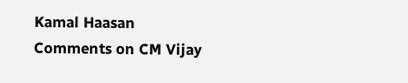Kamal Haasan Comments on CM Vijay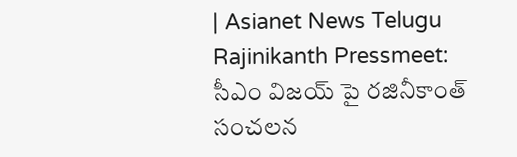| Asianet News Telugu
Rajinikanth Pressmeet: సీఎం విజయ్ పై రజినీకాంత్ సంచలన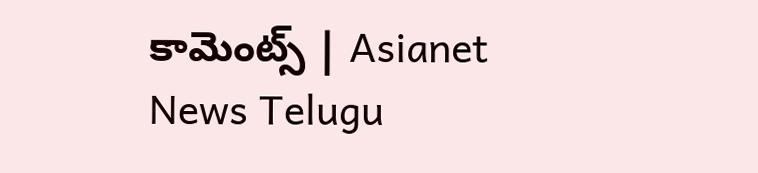కామెంట్స్ | Asianet News Telugu